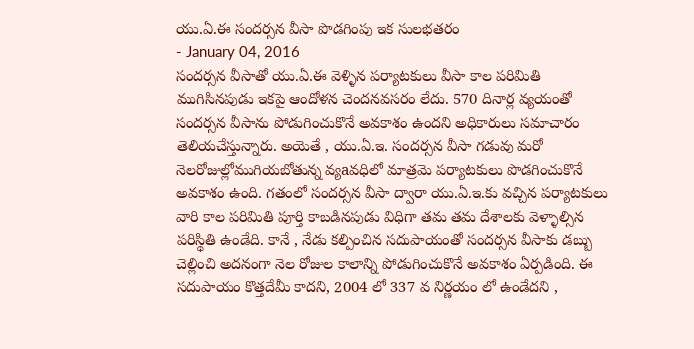యు.ఏ.ఈ సందర్సన వీసా పొడగింపు ఇక సులభతరం
- January 04, 2016
సందర్సన వీసాతో యు.ఏ.ఈ వెళ్ళిన పర్యాటకులు వీసా కాల పరిమితి ముగిసినపుడు ఇకపై ఆందోళన చెందనవసరం లేదు. 570 దినార్ల వ్యయంతో సందర్సన వీసాను పోడుగించుకొనే అవకాశం ఉందని అధికారులు సమాచారం తెలియచేస్తున్నారు. అయెతే , యు.ఏ.ఇ. సందర్సన వీసా గడువు మరో నెలరోజుల్లోముగియబోతున్న వ్యaవధిలో మాత్రమె పర్యాటకులు పొడగించుకొనే అవకాశం ఉంది. గతంలో సందర్సన వీసా ద్వారా యు.ఏ.ఇ.కు వచ్చిన పర్యాటకులు వారి కాల పరిమితి పూర్తి కాబడినపుడు విధిగా తమ తమ దేశాలకు వెళ్ళాల్సిన పరిస్థితి ఉండేది. కానే , నేడు కల్పించిన సదుపాయంతో సందర్సన వీసాకు డబ్బు చెల్లించి అదనంగా నెల రోజుల కాలాన్ని పోడుగించుకొనే అవకాశం ఏర్పడింది. ఈ సదుపాయం కొత్తదేమీ కాదని, 2004 లో 337 వ నిర్ణయం లో ఉండేదని ,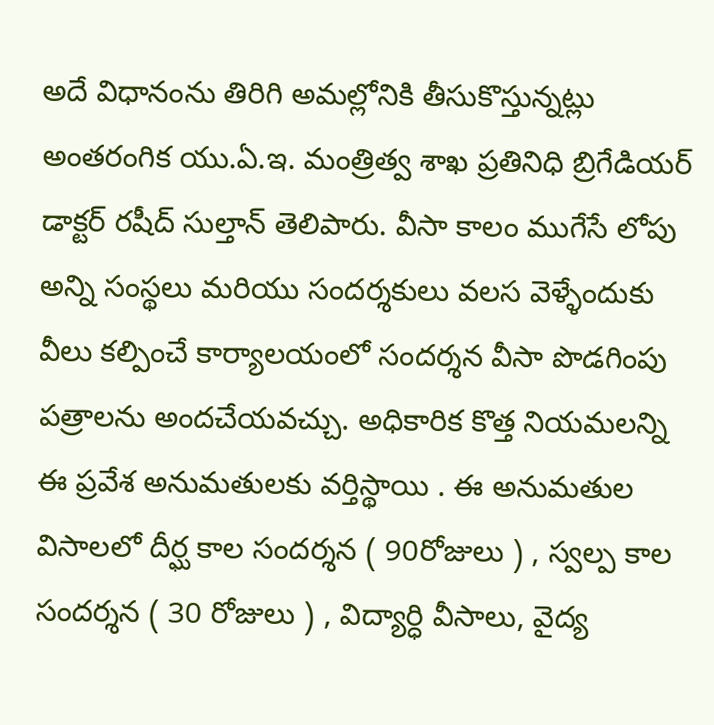అదే విధానంను తిరిగి అమల్లోనికి తీసుకొస్తున్నట్లు అంతరంగిక యు.ఏ.ఇ. మంత్రిత్వ శాఖ ప్రతినిధి బ్రిగేడియర్ డాక్టర్ రషీద్ సుల్తాన్ తెలిపారు. వీసా కాలం ముగేసే లోపు అన్ని సంస్థలు మరియు సందర్శకులు వలస వెళ్ళేందుకు వీలు కల్పించే కార్యాలయంలో సందర్శన వీసా పొడగింపు పత్రాలను అందచేయవచ్చు. అధికారిక కొత్త నియమలన్ని ఈ ప్రవేశ అనుమతులకు వర్తిస్థాయి . ఈ అనుమతుల విసాలలో దీర్ఘ కాల సందర్శన ( 90రోజులు ) , స్వల్ప కాల సందర్శన ( 30 రోజులు ) , విద్యార్ధి వీసాలు, వైద్య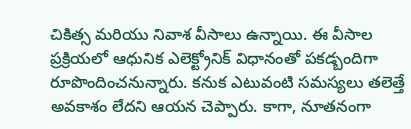చికిత్స మరియు నివాశ వీసాలు ఉన్నాయి. ఈ వీసాల ప్రక్రియలో ఆధునిక ఎలెక్ట్రోనిక్ విధానంతో పకడ్బందిగా రూపొందించనున్నారు. కనుక ఎటువంటి సమస్యలు తలెత్తే అవకాశం లేదని ఆయన చెప్పారు. కాగా, నూతనంగా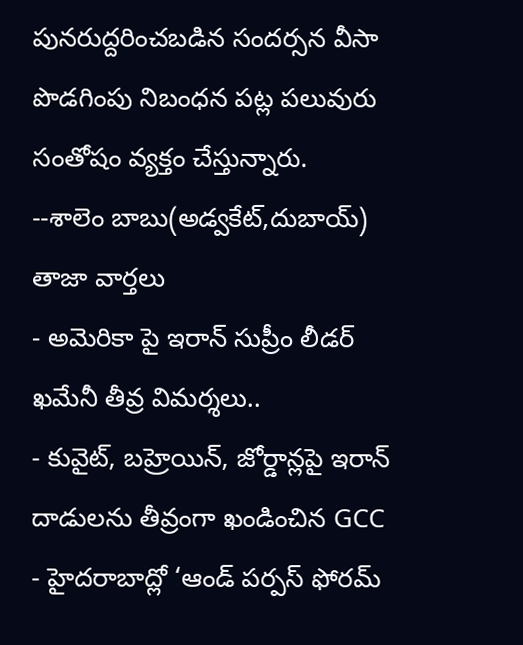పునరుద్దరించబడిన సందర్సన వీసా పొడగింపు నిబంధన పట్ల పలువురు సంతోషం వ్యక్తం చేస్తున్నారు.
--శాలెం బాబు(అడ్వకేట్,దుబాయ్)
తాజా వార్తలు
- అమెరికా పై ఇరాన్ సుప్రీం లీడర్ ఖమేనీ తీవ్ర విమర్శలు..
- కువైట్, బహ్రెయిన్, జోర్డాన్లపై ఇరాన్ దాడులను తీవ్రంగా ఖండించిన GCC
- హైదరాబాద్లో ‘ఆండ్ పర్పస్ ఫోరమ్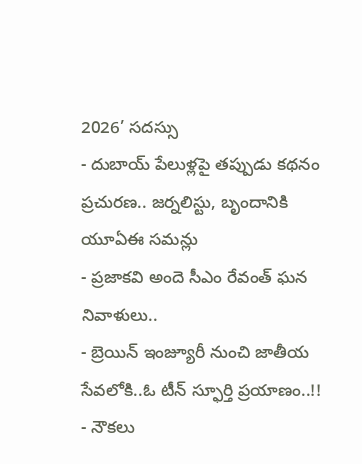2026’ సదస్సు
- దుబాయ్ పేలుళ్లపై తప్పుడు కథనం ప్రచురణ.. జర్నలిస్టు, బృందానికి యూఏఈ సమన్లు
- ప్రజాకవి అందె సీఎం రేవంత్ ఘన నివాళులు..
- బ్రెయిన్ ఇంజ్యూరీ నుంచి జాతీయ సేవలోకి..ఓ టీన్ స్ఫూర్తి ప్రయాణం..!!
- నౌకలు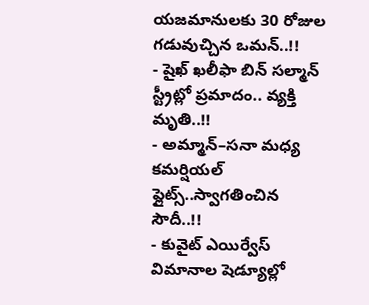యజమానులకు 30 రోజుల గడువుచ్చిన ఒమన్..!!
- షైఖ్ ఖలీఫా బిన్ సల్మాన్ స్ట్రీట్లో ప్రమాదం.. వ్యక్తి మృతి..!!
- అమ్మాన్–సనా మధ్య కమర్షియల్ ఫ్లైట్స్..స్వాగతించిన సౌదీ..!!
- కువైట్ ఎయిర్వేస్ విమానాల షెడ్యూల్లో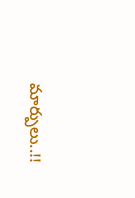మార్పులు..!!